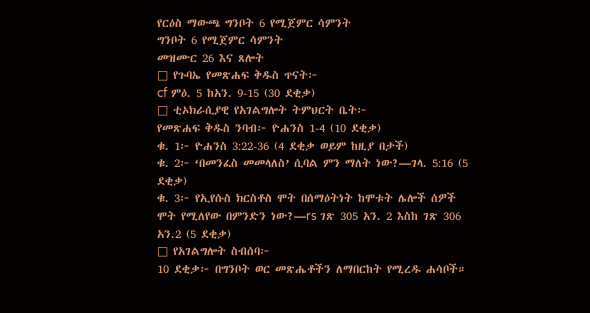የርዕስ ማውጫ ግንቦት 6 የሚጀምር ሳምንት
ግንቦት 6 የሚጀምር ሳምንት
መዝሙር 26 እና ጸሎት
□ የጉባኤ የመጽሐፍ ቅዱስ ጥናት፦
cf ምዕ. 5 ከአን. 9-15 (30 ደቂቃ)
□ ቲኦክራሲያዊ የአገልግሎት ትምህርት ቤት፦
የመጽሐፍ ቅዱስ ንባብ፦ ዮሐንስ 1-4 (10 ደቂቃ)
ቁ. 1፦ ዮሐንስ 3:22-36 (4 ደቂቃ ወይም ከዚያ በታች)
ቁ. 2፦ ‘በመንፈስ መመላለስ’ ሲባል ምን ማለት ነው?—ገላ. 5:16 (5 ደቂቃ)
ቁ. 3፦ የኢየሱስ ክርስቶስ ሞት በሰማዕትነት ከሞቱት ሌሎች ሰዎች ሞት የሚለየው በምንድን ነው?—rs ገጽ 305 አን. 2 እስከ ገጽ 306 አን.2 (5 ደቂቃ)
□ የአገልግሎት ስብሰባ፦
10 ደቂቃ፦ በግንቦት ወር መጽሔቶችን ለማበርከት የሚረዱ ሐሳቦች።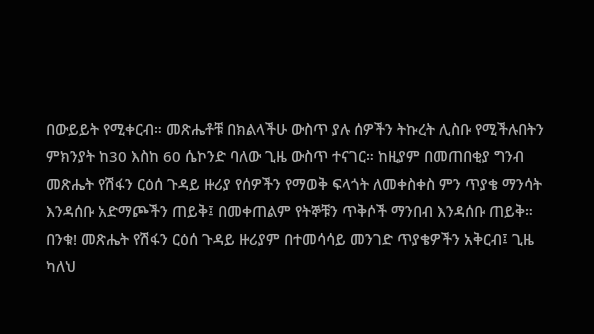በውይይት የሚቀርብ። መጽሔቶቹ በክልላችሁ ውስጥ ያሉ ሰዎችን ትኩረት ሊስቡ የሚችሉበትን ምክንያት ከ30 እስከ 60 ሴኮንድ ባለው ጊዜ ውስጥ ተናገር። ከዚያም በመጠበቂያ ግንብ መጽሔት የሽፋን ርዕሰ ጉዳይ ዙሪያ የሰዎችን የማወቅ ፍላጎት ለመቀስቀስ ምን ጥያቄ ማንሳት እንዳሰቡ አድማጮችን ጠይቅ፤ በመቀጠልም የትኞቹን ጥቅሶች ማንበብ እንዳሰቡ ጠይቅ። በንቁ! መጽሔት የሽፋን ርዕሰ ጉዳይ ዙሪያም በተመሳሳይ መንገድ ጥያቄዎችን አቅርብ፤ ጊዜ ካለህ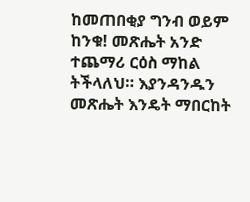ከመጠበቂያ ግንብ ወይም ከንቁ! መጽሔት አንድ ተጨማሪ ርዕስ ማከል ትችላለህ። እያንዳንዱን መጽሔት እንዴት ማበርከት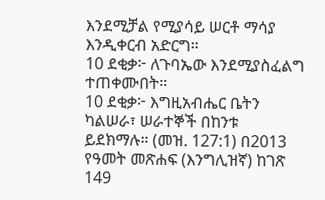እንደሚቻል የሚያሳይ ሠርቶ ማሳያ እንዲቀርብ አድርግ።
10 ደቂቃ፦ ለጉባኤው እንደሚያስፈልግ ተጠቀሙበት።
10 ደቂቃ፦ እግዚአብሔር ቤትን ካልሠራ፣ ሠራተኞች በከንቱ ይደክማሉ። (መዝ. 127:1) በ2013 የዓመት መጽሐፍ (እንግሊዝኛ) ከገጽ 149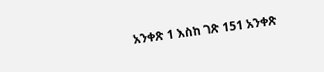አንቀጽ 1 እስከ ገጽ 151 አንቀጽ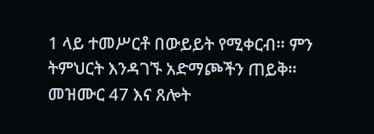1 ላይ ተመሥርቶ በውይይት የሚቀርብ። ምን ትምህርት እንዳገኙ አድማጮችን ጠይቅ።
መዝሙር 47 እና ጸሎት